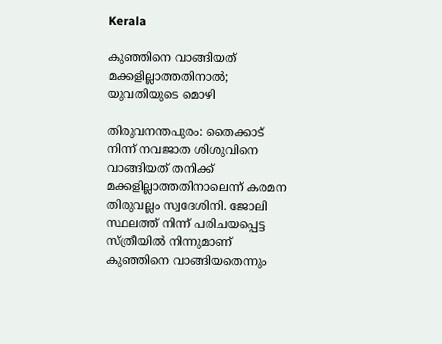Kerala

കുഞ്ഞിനെ വാങ്ങിയത് മക്കളില്ലാത്തതിനാൽ; യുവതിയുടെ മൊഴി

തിരുവനന്തപുരം: തൈക്കാട് നിന്ന് നവജാത ശിശുവിനെ വാങ്ങിയത് തനിക്ക് മക്കളില്ലാത്തതിനാലെന്ന് കരമന തിരുവല്ലം സ്വദേശിനി. ജോലി സ്ഥലത്ത് നിന്ന് പരിചയപ്പെട്ട സ്ത്രീയിൽ നിന്നുമാണ് കുഞ്ഞിനെ വാങ്ങിയതെന്നും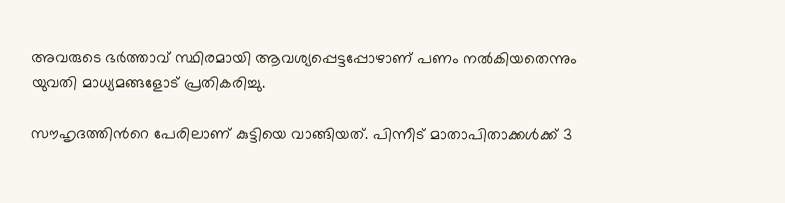അവരുടെ ഭർത്താവ് സ്ഥിരമായി ആവശ്യപ്പെട്ടപ്പോഴാണ് പണം നൽകിയതെന്നും യുവതി മാധ്യമങ്ങളോട് പ്രതികരിച്ചു.

സൗഹൃദത്തിന്‍റെ പേരിലാണ് കുട്ടിയെ വാങ്ങിയത്. പിന്നീട് മാതാപിതാക്കള്‍ക്ക് 3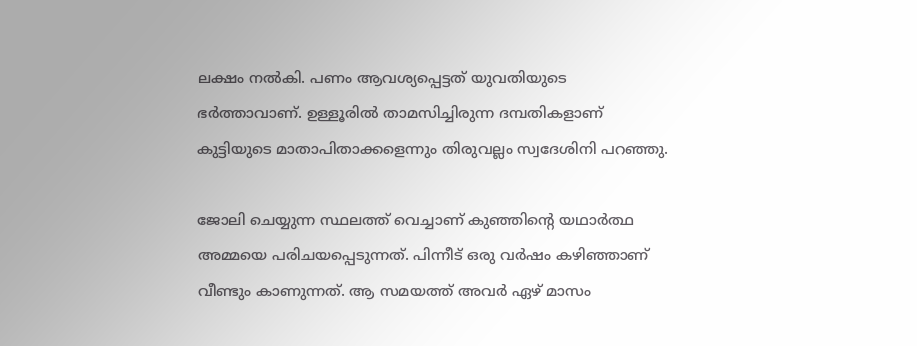ലക്ഷം നല്‍കി. പണം ആവശ്യപ്പെട്ടത് യുവതിയുടെ ഭര്‍ത്താവാണ്. ഉള്ളൂരില്‍ താമസിച്ചിരുന്ന ദമ്പതികളാണ് കുട്ടിയുടെ മാതാപിതാക്കളെന്നും തിരുവല്ലം സ്വദേശിനി പറഞ്ഞു.

ജോലി ചെയ്യുന്ന സ്ഥലത്ത് വെച്ചാണ് കുഞ്ഞിന്‍റെ യഥാർത്ഥ അമ്മയെ പരിചയപ്പെടുന്നത്. പിന്നീട് ഒരു വർഷം കഴിഞ്ഞാണ് വീണ്ടും കാണുന്നത്. ആ സമയത്ത് അവർ ഏഴ് മാസം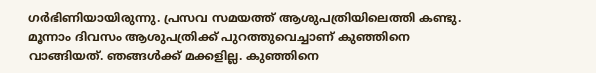ഗർഭിണിയായിരുന്നു. പ്രസവ സമയത്ത് ആശുപത്രിയിലെത്തി കണ്ടു. മൂന്നാം ദിവസം ആശുപത്രിക്ക് പുറത്തുവെച്ചാണ് കുഞ്ഞിനെ വാങ്ങിയത്. ഞങ്ങൾക്ക് മക്കളില്ല. കുഞ്ഞിനെ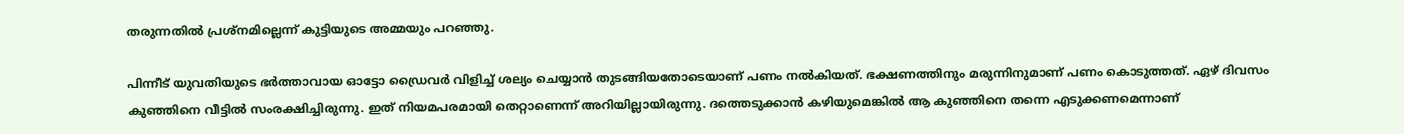തരുന്നതിൽ പ്രശ്നമില്ലെന്ന് കുട്ടിയുടെ അമ്മയും പറഞ്ഞു.

പിന്നീട് യുവതിയുടെ ഭർത്താവായ ഓട്ടോ ഡ്രൈവർ വിളിച്ച് ശല്യം ചെയ്യാൻ തുടങ്ങിയതോടെയാണ് പണം നൽകിയത്. ഭക്ഷണത്തിനും മരുന്നിനുമാണ് പണം കൊടുത്തത്. ഏഴ് ദിവസം കുഞ്ഞിനെ വീട്ടിൽ സംരക്ഷിച്ചിരുന്നു. ഇത് നിയമപരമായി തെറ്റാണെന്ന് അറിയില്ലായിരുന്നു. ദത്തെടുക്കാൻ കഴിയുമെങ്കിൽ ആ കുഞ്ഞിനെ തന്നെ എടുക്കണമെന്നാണ്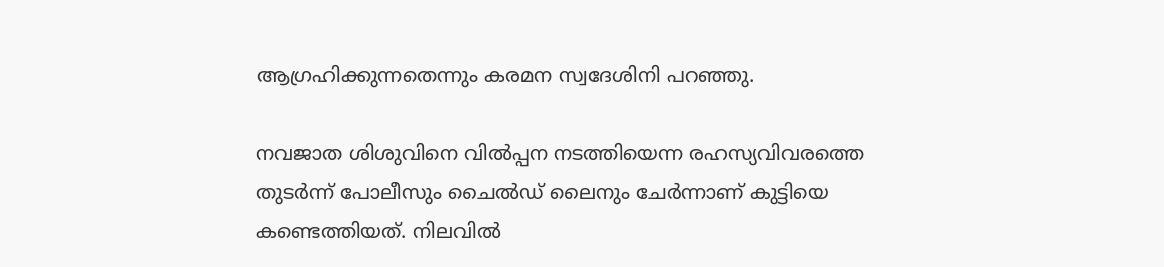ആഗ്രഹിക്കുന്നതെന്നും കരമന സ്വദേശിനി പറഞ്ഞു.

നവജാത ശിശുവിനെ വിൽപ്പന നടത്തിയെന്ന രഹസ്യവിവരത്തെ തുടർന്ന് പോലീസും ചൈൽഡ് ലൈനും ചേർന്നാണ് കുട്ടിയെ കണ്ടെത്തിയത്. നിലവിൽ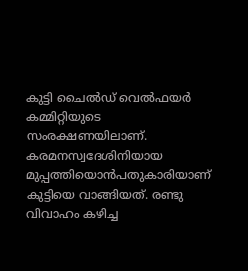കുട്ടി ചൈല്‍ഡ് വെല്‍ഫയര്‍ കമ്മിറ്റിയുടെ സംരക്ഷണയിലാണ്. കരമനസ്വദേശിനിയായ മുപ്പത്തിയൊൻപതുകാരിയാണ് കുട്ടിയെ വാങ്ങിയത്. രണ്ടു വിവാഹം കഴിച്ച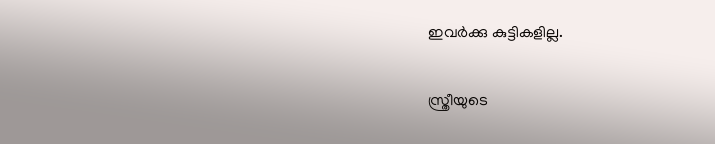ഇവർക്കു കുട്ടികളില്ല.

സ്ത്രീയുടെ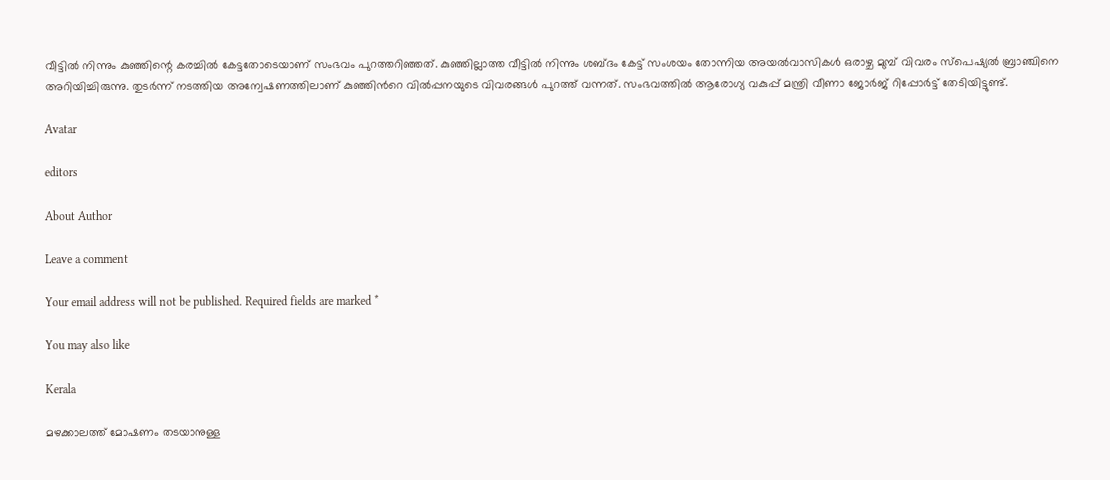വീട്ടിൽ നിന്നും കുഞ്ഞിന്റെ കരച്ചിൽ കേട്ടതോടെയാണ് സംഭവം പുറത്തറിഞ്ഞത്. കുഞ്ഞില്ലാത്ത വീട്ടിൽ നിന്നും ശബ്ദം കേട്ട് സംശയം തോന്നിയ അയൽവാസികൾ ഒരാഴ്ച മുമ്പ് വിവരം സ്പെഷ്യൽ ബ്രാഞ്ചിനെ അറിയിച്ചിരുന്നു. തുടർന്ന് നടത്തിയ അന്വേഷണത്തിലാണ് കുഞ്ഞിന്‍റെ വിൽപ്പനയുടെ വിവരങ്ങൾ പുറത്ത് വന്നത്. സംഭവത്തിൽ ആരോഗ്യ വകുപ്പ് മന്ത്രി വീണാ ജോര്‍ജ് റിപ്പോര്‍ട്ട് തേടിയിട്ടുണ്ട്.

Avatar

editors

About Author

Leave a comment

Your email address will not be published. Required fields are marked *

You may also like

Kerala

മഴക്കാലത്ത് മോഷണം തടയാനുള്ള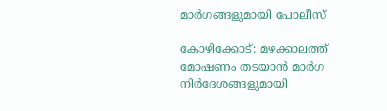മാര്‍ഗങ്ങളുമായി പോലീസ്‌

കോഴിക്കോട്: മഴക്കാലത്ത് മോഷണം തടയാന്‍ മാര്‍ഗ നിര്‍ദേശങ്ങളുമായി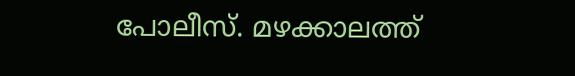പോലീസ്. മഴക്കാലത്ത്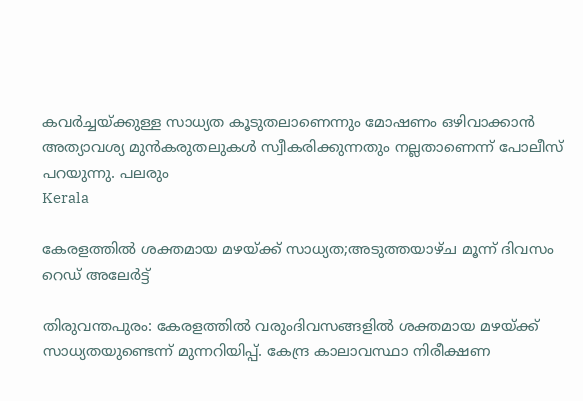കവര്‍ച്ചയ്ക്കുള്ള സാധ്യത കൂടുതലാണെന്നും മോഷണം ഒഴിവാക്കാന്‍ അത്യാവശ്യ മുന്‍കരുതലുകള്‍ സ്വീകരിക്കുന്നതും നല്ലതാണെന്ന് പോലീസ് പറയുന്നു. പലരും
Kerala

കേരളത്തില്‍ ശക്തമായ മഴയ്ക്ക് സാധ്യത;അടുത്തയാഴ്ച മൂന്ന് ദിവസം റെഡ് അലേര്‍ട്ട്

തിരുവന്തപുരം: കേരളത്തില്‍ വരുംദിവസങ്ങളില്‍ ശക്തമായ മഴയ്ക്ക് സാധ്യതയുണ്ടെന്ന് മുന്നറിയിപ്പ്. കേന്ദ്ര കാലാവസ്ഥാ നിരീക്ഷണ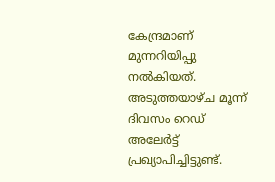കേന്ദ്രമാണ് മുന്നറിയിപ്പു നല്‍കിയത്. അടുത്തയാഴ്ച മൂന്ന് ദിവസം റെഡ് അലേര്‍ട്ട് പ്രഖ്യാപിച്ചിട്ടുണ്ട്.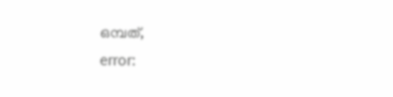ഒമ്പത്,
error: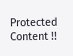Protected Content !!